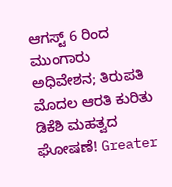ಆಗಸ್ಟ್ 6 ರಿಂದ ಮುಂಗಾರು ಅಧಿವೇಶನ; ತಿರುಪತಿ ಮೊದಲ ಆರತಿ ಕುರಿತು ಡಿಕೆಶಿ ಮಹತ್ವದ ಘೋಷಣೆ! Greater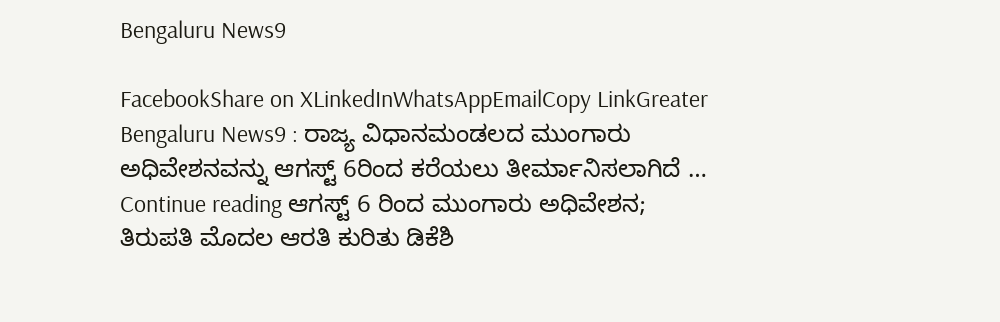Bengaluru News9

FacebookShare on XLinkedInWhatsAppEmailCopy LinkGreater Bengaluru News9 : ರಾಜ್ಯ ವಿಧಾನಮಂಡಲದ ಮುಂಗಾರು ಅಧಿವೇಶನವನ್ನು ಆಗಸ್ಟ್ 6ರಿಂದ ಕರೆಯಲು ತೀರ್ಮಾನಿಸಲಾಗಿದೆ … Continue reading ಆಗಸ್ಟ್ 6 ರಿಂದ ಮುಂಗಾರು ಅಧಿವೇಶನ; ತಿರುಪತಿ ಮೊದಲ ಆರತಿ ಕುರಿತು ಡಿಕೆಶಿ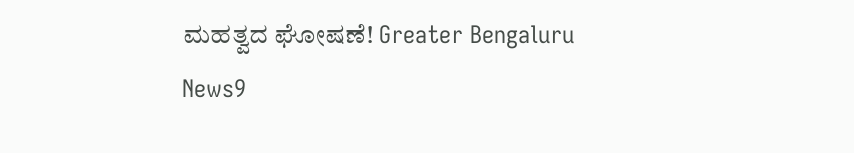ಮಹತ್ವದ ಘೋಷಣೆ! Greater Bengaluru News9